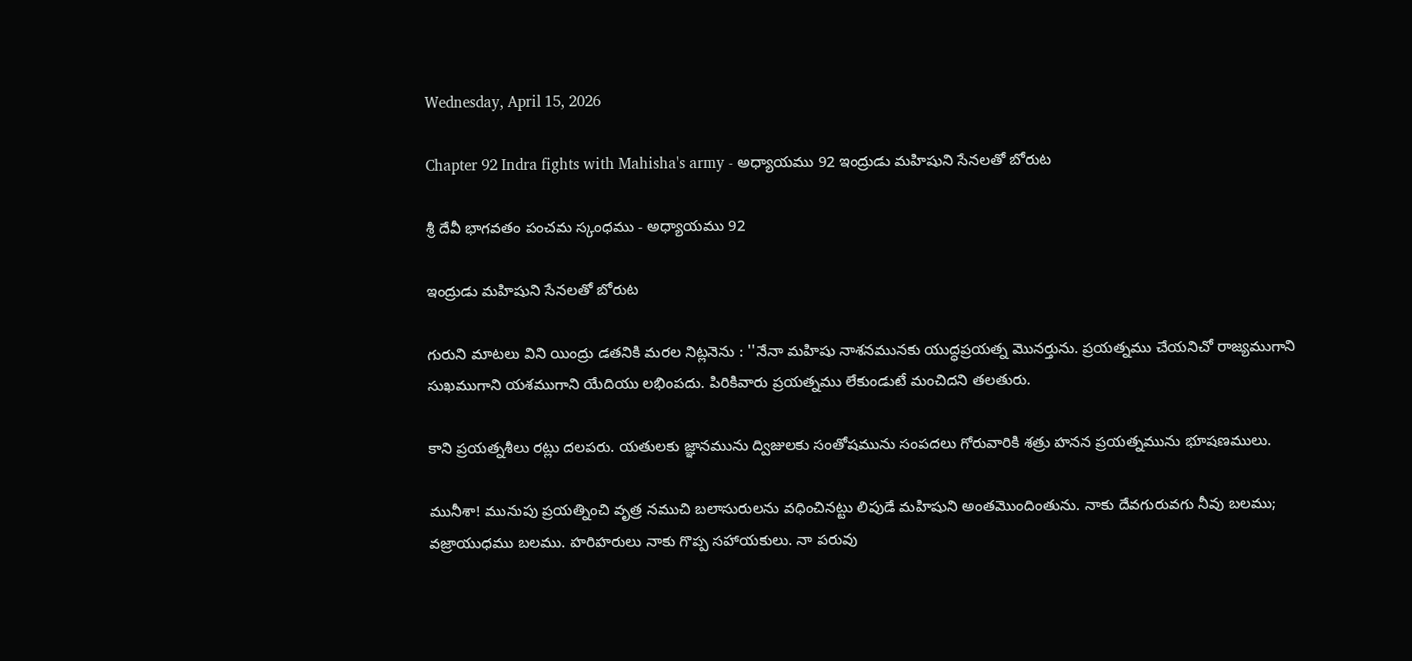Wednesday, April 15, 2026

Chapter 92 Indra fights with Mahisha's army - అధ్యాయము 92 ఇంద్రుడు మహిషుని సేనలతో బోరుట

శ్రీ దేవీ భాగవతం పంచమ స్కంధము - అధ్యాయము 92

ఇంద్రుడు మహిషుని సేనలతో బోరుట

గురుని మాటలు విని యింద్రు డతనికి మరల నిట్లనెను : ''నేనా మహిషు నాశనమునకు యుద్ధప్రయత్న మొనర్తును. ప్రయత్నము చేయనిచో రాజ్యముగాని సుఖముగాని యశముగాని యేదియు లభింపదు. పిరికివారు ప్రయత్నము లేకుండుటే మంచిదని తలతురు.

కాని ప్రయత్నశీలు రట్లు దలపరు. యతులకు జ్ఞానమును ద్విజులకు సంతోషమును సంపదలు గోరువారికి శత్రు హనన ప్రయత్నమును భూషణములు.

మునీశా! మునుపు ప్రయత్నించి వృత్ర నముచి బలాసురులను వధించినట్టు లిపుడే మహిషుని అంతమొందింతును. నాకు దేవగురువగు నీవు బలము; వజ్రాయుధము బలము. హరిహరులు నాకు గొప్ప సహాయకులు. నా పరువు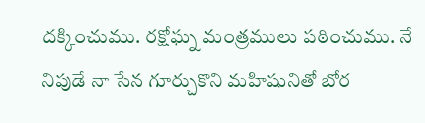దక్కించుము. రక్షోఘ్న మంత్రములు పఠించుము. నే నిపుడే నా సేన గూర్చుకొని మహిషునితో బోర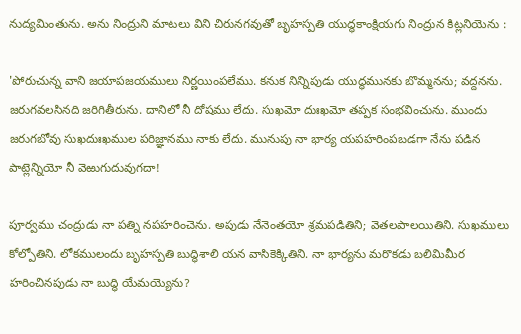నుద్యమింతును. అను నింద్రుని మాటలు విని చిరునగవుతో బృహస్పతి యుద్ధకాంక్షియగు నింద్రున కిట్లనియెను :

'పోరుచున్న వాని జయాపజయములు నిర్ణయింపలేము. కనుక నిన్నిపుడు యుద్ధమునకు బొమ్మనను; వద్దనను. జరుగవలసినది జరిగితీరును. దానిలో నీ దోషము లేదు. సుఖమో దుఃఖమో తప్పక సంభవించును. ముందు జరుగబోవు సుఖదుఃఖముల పరిజ్ఞానము నాకు లేదు. మునుపు నా భార్య యపహరింపబడగా నేను పడిన పాట్లెన్నియో నీ వెఱుగుదువుగదా!

పూర్వము చంద్రుడు నా పత్ని నపహరించెను. అపుడు నేనెంతయో శ్రమపడితిని; వెతలపాలయితిని. సుఖములు కోల్పోతిని. లోకములందు బృహస్పతి బుద్ధిశాలి యన వాసికెక్కితిని. నా భార్యను మరొకడు బలిమిమీర హరించినపుడు నా బుద్ధి యేమయ్యెను?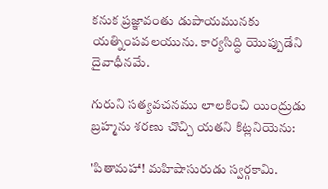కనుక ప్రజ్ఞావంతు డుపాయమునకు యత్నింపవలయును. కార్యసిద్ధి యొప్పుడేని దైవాధీనమే.

గురుని సత్యవచనము లాలకించి యింద్రుడు బ్రహ్మను శరణు చొచ్చి యతని కిట్లనియెను:

'పితామహా! మహిషాసురుడు స్వర్గకామి.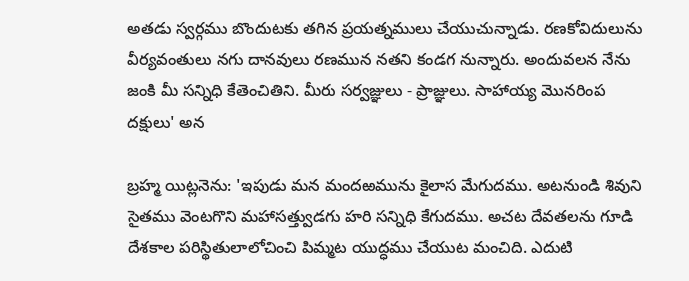అతడు స్వర్గము బొందుటకు తగిన ప్రయత్నములు చేయుచున్నాడు. రణకోవిదులును వీర్యవంతులు నగు దానవులు రణమున నతని కండగ నున్నారు. అందువలన నేను జంకి మీ సన్నిధి కేతెంచితిని. మీరు సర్వజ్ఞులు - ప్రాజ్ఞులు. సాహాయ్య మొనరింప దక్షులు' అన

బ్రహ్మ యిట్లనెను: 'ఇపుడు మన మందఱమును కైలాస మేగుదము. అటనుండి శివుని సైతము వెంటగొని మహాసత్త్వుడగు హరి సన్నిధి కేగుదము. అచట దేవతలను గూడి దేశకాల పరిస్థితులాలోచించి పిమ్మట యుద్ధము చేయుట మంచిది. ఎదుటి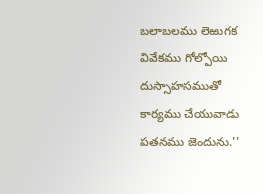బలాబలము లెఱుగక వివేకము గోల్పోయి దుస్సాహసముతో కార్యము చేయువాడు పతనము జెందును.''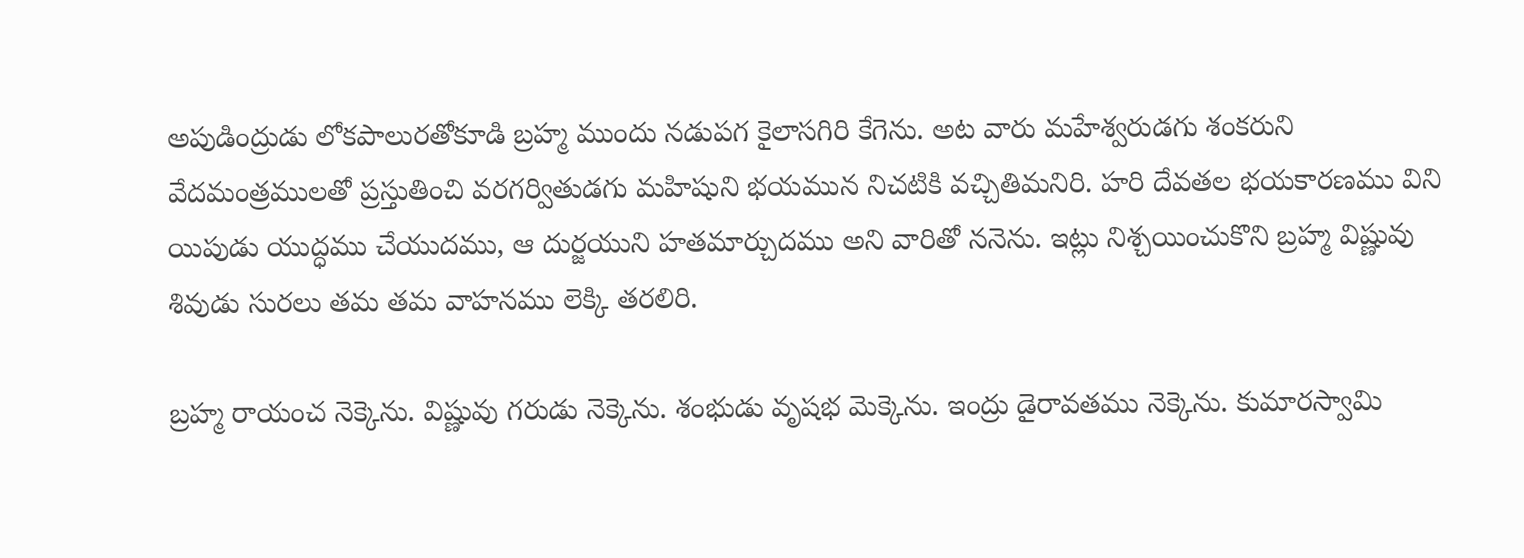అపుడింద్రుడు లోకపాలురతోకూడి బ్రహ్మ ముందు నడుపగ కైలాసగిరి కేగెను. అట వారు మహేశ్వరుడగు శంకరుని వేదమంత్రములతో ప్రస్తుతించి వరగర్వితుడగు మహిషుని భయమున నిచటికి వచ్చితిమనిరి. హరి దేవతల భయకారణము విని యిపుడు యుద్ధము చేయుదము, ఆ దుర్జయుని హతమార్చుదము అని వారితో ననెను. ఇట్లు నిశ్చయించుకొని బ్రహ్మ విష్ణువు శివుడు సురలు తమ తమ వాహనము లెక్కి తరలిరి.

బ్రహ్మ రాయంచ నెక్కెను. విష్ణువు గరుడు నెక్కెను. శంభుడు వృషభ మెక్కెను. ఇంద్రు డైరావతము నెక్కెను. కుమారస్వామి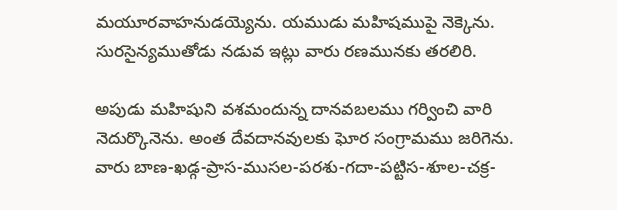మయూరవాహనుడయ్యెను. యముడు మహిషముపై నెక్కెను. సురసైన్యముతోడు నడువ ఇట్లు వారు రణమునకు తరలిరి.

అపుడు మహిషుని వశమందున్న దానవబలము గర్వించి వారి నెదుర్కొనెను. అంత దేవదానవులకు ఘోర సంగ్రామము జరిగెను. వారు బాణ-ఖడ్గ-ప్రాస-ముసల-పరశు-గదా-పట్టిస-శూల-చక్ర-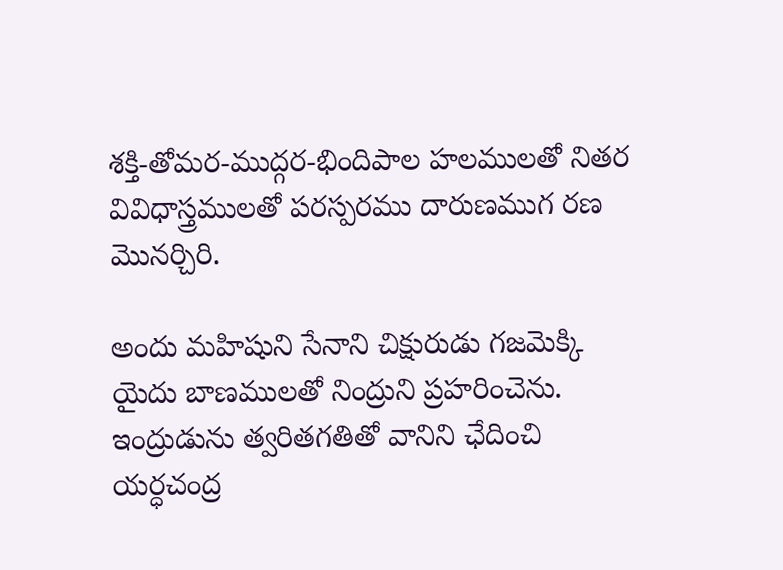శక్తి-తోమర-ముద్గర-భిందిపాల హలములతో నితర వివిధాస్త్రములతో పరస్పరము దారుణముగ రణ మొనర్చిరి.

అందు మహిషుని సేనాని చిక్షురుడు గజమెక్కి యైదు బాణములతో నింద్రుని ప్రహరించెను. ఇంద్రుడును త్వరితగతితో వానిని ఛేదించి యర్ధచంద్ర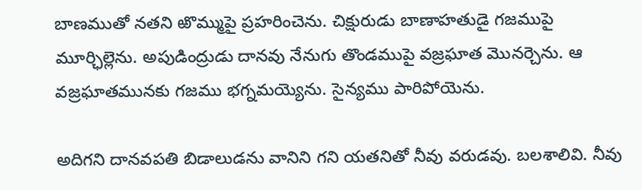బాణముతో నతని ఱొమ్ముపై ప్రహరించెను. చిక్షురుడు బాణాహతుడై గజముపై మూర్ఛిల్లెను. అపుడింద్రుడు దానవు నేనుగు తొండముపై వజ్రఘాత మొనర్చెను. ఆ వజ్రఘాతమునకు గజము భగ్నమయ్యెను. సైన్యము పారిపోయెను.

అదిగని దానవపతి బిడాలుడను వానిని గని యతనితో నీవు వరుడవు. బలశాలివి. నీవు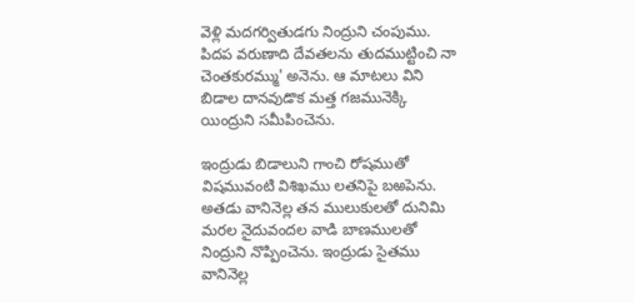వెళ్లి మదగర్వితుడగు నింద్రుని చంపుము. పిదప వరుణాది దేవతలను తుదముట్టించి నా చెంతకురమ్ము' అనెను. ఆ మాటలు విని బిడాల దానవుడొక మత్త గజమునెక్కి యింద్రుని సమీపించెను.

ఇంద్రుడు బిడాలుని గాంచి రోషముతో విషమువంటి విశిఖము లతనిపై బఱపెను. అతడు వానినెల్ల తన ములుకులతో దునిమి మరల నైదువందల వాడి బాణములతో నింద్రుని నొప్పించెను. ఇంద్రుడు సైతము వానినెల్ల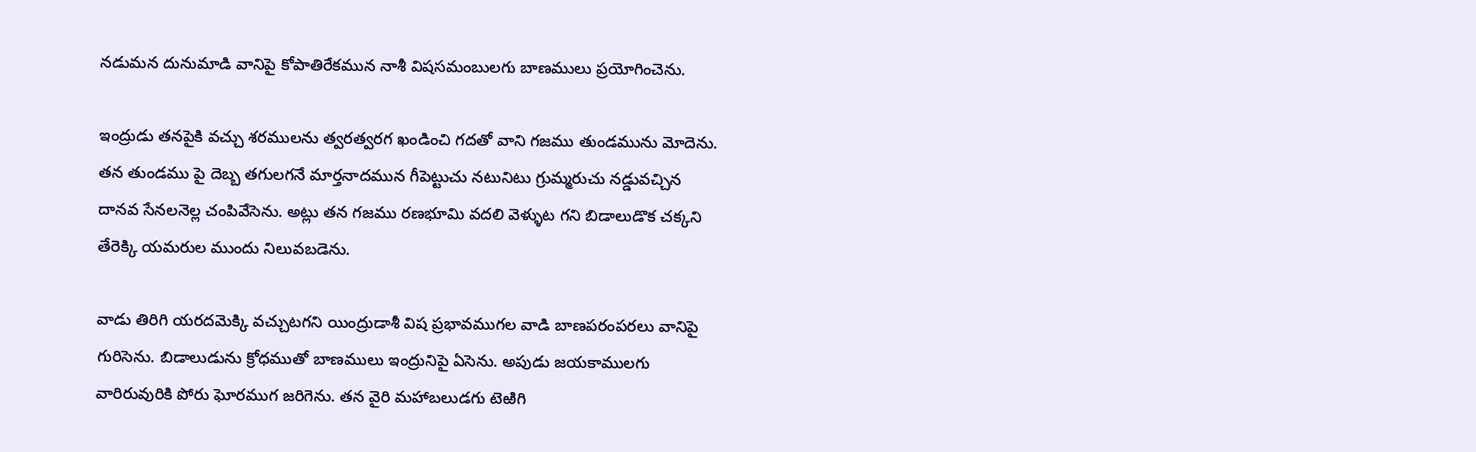నడుమన దునుమాడి వానిపై కోపాతిరేకమున నాశీ విషసమంబులగు బాణములు ప్రయోగించెను.

ఇంద్రుడు తనపైకి వచ్చు శరములను త్వరత్వరగ ఖండించి గదతో వాని గజము తుండమును మోదెను. తన తుండము పై దెబ్బ తగులగనే మార్తనాదమున గీపెట్టుచు నటునిటు గ్రుమ్మరుచు నడ్డువచ్చిన దానవ సేనలనెల్ల చంపివేసెను. అట్లు తన గజము రణభూమి వదలి వెళ్ళుట గని బిడాలుడొక చక్కని తేరెక్కి యమరుల ముందు నిలువబడెను.

వాడు తిరిగి యరదమెక్కి వచ్చుటగని యింద్రుడాశీ విష ప్రభావముగల వాడి బాణపరంపరలు వానిపై గురిసెను. బిడాలుడును క్రోధముతో బాణములు ఇంద్రునిపై ఏసెను. అపుడు జయకాములగు వారిరువురికి పోరు ఘోరముగ జరిగెను. తన వైరి మహాబలుడగు టెఱిగి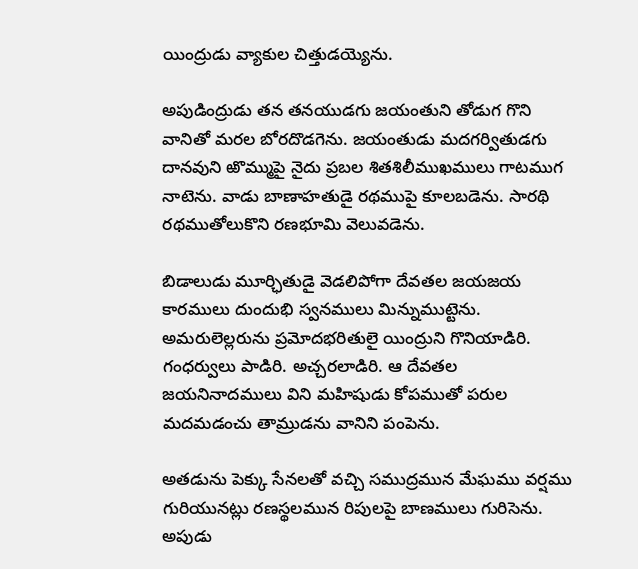యింద్రుడు వ్యాకుల చిత్తుడయ్యెను.

అపుడింద్రుడు తన తనయుడగు జయంతుని తోడుగ గొని వానితో మరల బోరదొడగెను. జయంతుడు మదగర్వితుడగు దానవుని ఱొమ్ముపై నైదు ప్రబల శితశిలీముఖములు గాటముగ నాటెను. వాడు బాణాహతుడై రథముపై కూలబడెను. సారథి రథముతోలుకొని రణభూమి వెలువడెను.

బిడాలుడు మూర్ఛితుడై వెడలిపోగా దేవతల జయజయ కారములు దుందుభి స్వనములు మిన్నుముట్టెను. అమరులెల్లరును ప్రమోదభరితులై యింద్రుని గొనియాడిరి. గంధర్వులు పాడిరి. అచ్చరలాడిరి. ఆ దేవతల జయనినాదములు విని మహిషుడు కోపముతో పరుల మదమడంచు తామ్రుడను వానిని పంపెను.

అతడును పెక్కు సేనలతో వచ్చి సముద్రమున మేఘము వర్షము గురియునట్లు రణస్థలమున రిపులపై బాణములు గురిసెను. అపుడు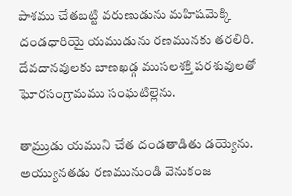పాశము చేతబట్టి వరుణుడును మహిషమెక్కి దండధారియై యముడును రణమునకు తరలిరి. దేవదానవులకు బాణఖడ్గ ముసలశక్తి పరశువులతో ఘోరసంగ్రామము సంఘటిల్లెను.

తామ్రుడు యముని చేత దండతాడితు డయ్యెను. అయ్యునతడు రణమునుండి వెనుకంజ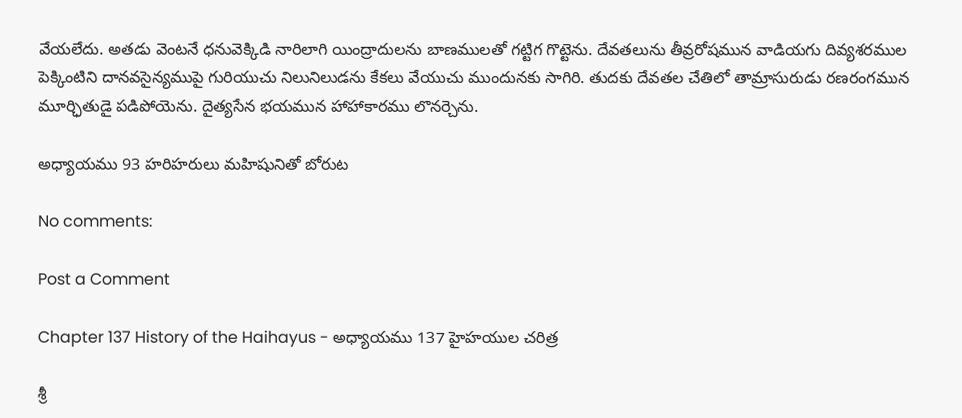వేయలేదు. అతడు వెంటనే ధనువెక్కిడి నారిలాగి యింద్రాదులను బాణములతో గట్టిగ గొట్టెను. దేవతలును తీవ్రరోషమున వాడియగు దివ్యశరముల పెక్కింటిని దానవసైన్యముపై గురియుచు నిలునిలుడను కేకలు వేయుచు ముందునకు సాగిరి. తుదకు దేవతల చేతిలో తామ్రాసురుడు రణరంగమున మూర్ఛితుడై పడిపోయెను. దైత్యసేన భయమున హాహాకారము లొనర్చెను.

అధ్యాయము 93 హరిహరులు మహిషునితో బోరుట

No comments:

Post a Comment

Chapter 137 History of the Haihayus - అధ్యాయము 137 హైహయుల చరిత్ర

శ్రీ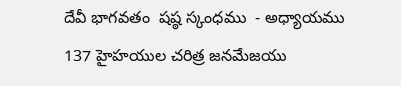దేవీ భాగవతం  షష్ఠ స్కంధము  - అధ్యాయము 137 హైహయుల చరిత్ర జనమేజయు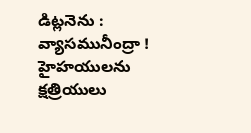డిట్లనెను : వ్యాసమునీంద్రా ! హైహయులను క్షత్రియులు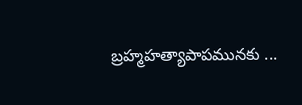బ్రహ్మహత్యాపాపమునకు ...